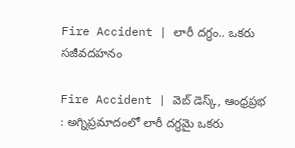Fire Accident | లారీ దగ్ధం.. ఒకరు సజీవదహనం

Fire Accident | వెబ్ డెస్క్, ఆంధ్రప్రభ : అగ్నిప్రమాదంలో లారీ దగ్ధమై ఒకరు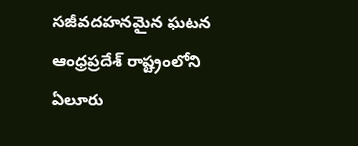సజీవదహనమైన ఘటన ఆంధ్రప్రదేశ్ రాష్ట్రంలోని ఏలూరు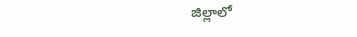జిల్లాలో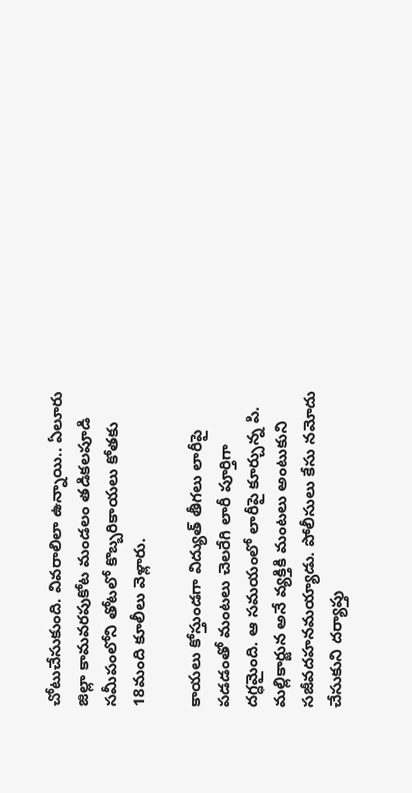చోటుచేసుకుంది. వివరాలిలా ఉన్నాయి.. ఏలూరు జిల్లా కామవరపుకోట మండలం తడికలపూడి సమీపంలోని తోటలో కొబ్బరికాయలు కోతకు 18మంది కూలీలు వెళ్లారు.

కాయలు కోస్తుండగా విద్యుత్ తీగలు లారీపై పడడంతో మంటలు చెలరేగి లారీ పూర్తిగా దగ్ధమైంది. ఆ సమయంలో లారీపై కూర్చున్న పి. మల్లికార్జున అనే వ్యక్తికి మంటలు అంటుకుని సజీవదహనమయ్యాడు. పోలీసులు కేసు నమోదు చేసుకుని దర్యాప్తు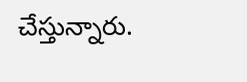చేస్తున్నారు.